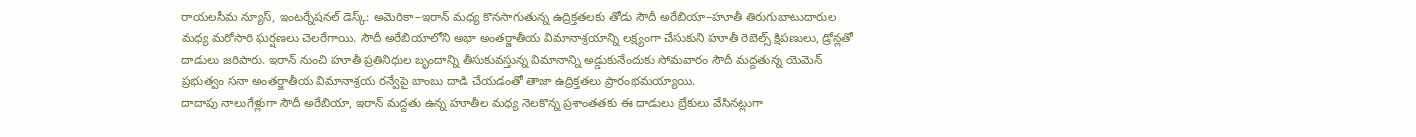రాయలసీమ న్యూస్, ఇంటర్నేషనల్ డెస్క్: అమెరికా–ఇరాన్ మధ్య కొనసాగుతున్న ఉద్రిక్తతలకు తోడు సౌదీ అరేబియా–హూతీ తిరుగుబాటుదారుల మధ్య మరోసారి ఘర్షణలు చెలరేగాయి. సౌదీ అరేబియాలోని అభా అంతర్జాతీయ విమానాశ్రయాన్ని లక్ష్యంగా చేసుకుని హూతీ రెబెల్స్ క్షిపణులు, డ్రోన్లతో దాడులు జరిపారు. ఇరాన్ నుంచి హూతీ ప్రతినిధుల బృందాన్ని తీసుకువస్తున్న విమానాన్ని అడ్డుకునేందుకు సోమవారం సౌదీ మద్దతున్న యెమెన్ ప్రభుత్వం సనా అంతర్జాతీయ విమానాశ్రయ రన్వేపై బాంబు దాడి చేయడంతో తాజా ఉద్రిక్తతలు ప్రారంభమయ్యాయి.
దాదాపు నాలుగేళ్లుగా సౌదీ అరేబియా, ఇరాన్ మద్దతు ఉన్న హూతీల మధ్య నెలకొన్న ప్రశాంతతకు ఈ దాడులు బ్రేకులు వేసినట్లుగా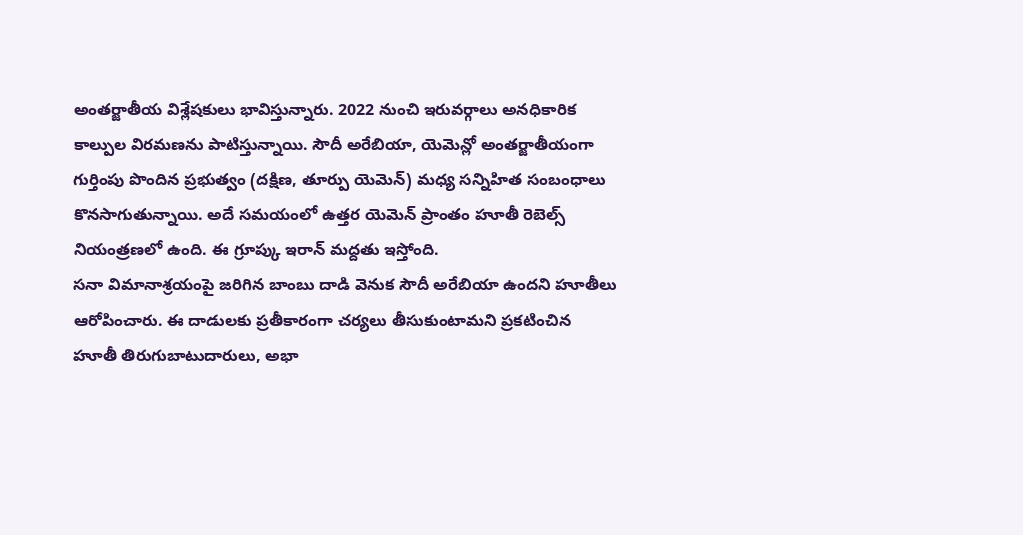అంతర్జాతీయ విశ్లేషకులు భావిస్తున్నారు. 2022 నుంచి ఇరువర్గాలు అనధికారిక కాల్పుల విరమణను పాటిస్తున్నాయి. సౌదీ అరేబియా, యెమెన్లో అంతర్జాతీయంగా గుర్తింపు పొందిన ప్రభుత్వం (దక్షిణ, తూర్పు యెమెన్) మధ్య సన్నిహిత సంబంధాలు కొనసాగుతున్నాయి. అదే సమయంలో ఉత్తర యెమెన్ ప్రాంతం హూతీ రెబెల్స్ నియంత్రణలో ఉంది. ఈ గ్రూప్కు ఇరాన్ మద్దతు ఇస్తోంది.
సనా విమానాశ్రయంపై జరిగిన బాంబు దాడి వెనుక సౌదీ అరేబియా ఉందని హూతీలు ఆరోపించారు. ఈ దాడులకు ప్రతీకారంగా చర్యలు తీసుకుంటామని ప్రకటించిన హూతీ తిరుగుబాటుదారులు, అభా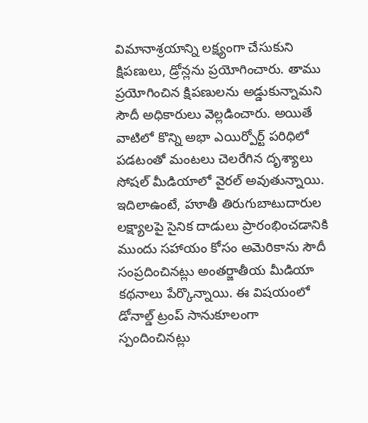విమానాశ్రయాన్ని లక్ష్యంగా చేసుకుని క్షిపణులు, డ్రోన్లను ప్రయోగించారు. తాము ప్రయోగించిన క్షిపణులను అడ్డుకున్నామని సౌదీ అధికారులు వెల్లడించారు. అయితే వాటిలో కొన్ని అభా ఎయిర్పోర్ట్ పరిధిలో పడటంతో మంటలు చెలరేగిన దృశ్యాలు సోషల్ మీడియాలో వైరల్ అవుతున్నాయి.
ఇదిలాఉంటే, హూతీ తిరుగుబాటుదారుల లక్ష్యాలపై సైనిక దాడులు ప్రారంభించడానికి ముందు సహాయం కోసం అమెరికాను సౌదీ సంప్రదించినట్లు అంతర్జాతీయ మీడియా కథనాలు పేర్కొన్నాయి. ఈ విషయంలో డోనాల్డ్ ట్రంప్ సానుకూలంగా స్పందించినట్లు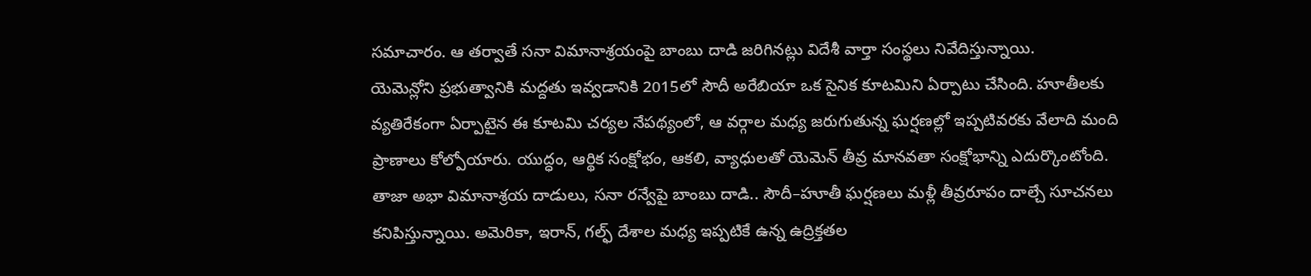సమాచారం. ఆ తర్వాతే సనా విమానాశ్రయంపై బాంబు దాడి జరిగినట్లు విదేశీ వార్తా సంస్థలు నివేదిస్తున్నాయి.
యెమెన్లోని ప్రభుత్వానికి మద్దతు ఇవ్వడానికి 2015లో సౌదీ అరేబియా ఒక సైనిక కూటమిని ఏర్పాటు చేసింది. హూతీలకు వ్యతిరేకంగా ఏర్పాటైన ఈ కూటమి చర్యల నేపథ్యంలో, ఆ వర్గాల మధ్య జరుగుతున్న ఘర్షణల్లో ఇప్పటివరకు వేలాది మంది ప్రాణాలు కోల్పోయారు. యుద్ధం, ఆర్థిక సంక్షోభం, ఆకలి, వ్యాధులతో యెమెన్ తీవ్ర మానవతా సంక్షోభాన్ని ఎదుర్కొంటోంది.
తాజా అభా విమానాశ్రయ దాడులు, సనా రన్వేపై బాంబు దాడి.. సౌదీ–హూతీ ఘర్షణలు మళ్లీ తీవ్రరూపం దాల్చే సూచనలు కనిపిస్తున్నాయి. అమెరికా, ఇరాన్, గల్ఫ్ దేశాల మధ్య ఇప్పటికే ఉన్న ఉద్రిక్తతల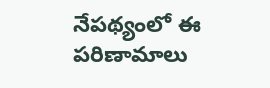నేపథ్యంలో ఈ పరిణామాలు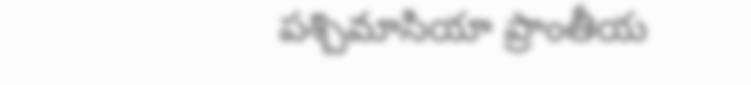పశ్చిమాసియా ప్రాంతీయ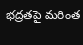భద్రతపై మరింత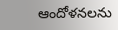ఆందోళనలను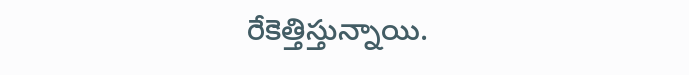రేకెత్తిస్తున్నాయి.